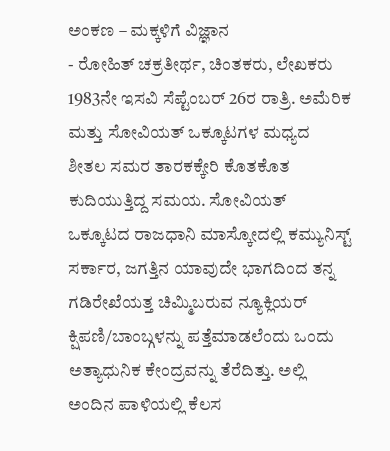ಅಂಕಣ – ಮಕ್ಕಳಿಗೆ ವಿಜ್ಞಾನ
- ರೋಹಿತ್ ಚಕ್ರತೀರ್ಥ, ಚಿಂತಕರು, ಲೇಖಕರು
1983ನೇ ಇಸವಿ ಸೆಪ್ಟೆಂಬರ್ 26ರ ರಾತ್ರಿ. ಅಮೆರಿಕ ಮತ್ತು ಸೋವಿಯತ್ ಒಕ್ಕೂಟಗಳ ಮಧ್ಯದ ಶೀತಲ ಸಮರ ತಾರಕಕ್ಕೇರಿ ಕೊತಕೊತ ಕುದಿಯುತ್ತಿದ್ದ ಸಮಯ. ಸೋವಿಯತ್ ಒಕ್ಕೂಟದ ರಾಜಧಾನಿ ಮಾಸ್ಕೋದಲ್ಲಿ ಕಮ್ಯುನಿಸ್ಟ್ ಸರ್ಕಾರ, ಜಗತ್ತಿನ ಯಾವುದೇ ಭಾಗದಿಂದ ತನ್ನ ಗಡಿರೇಖೆಯತ್ತ ಚಿಮ್ಮಿಬರುವ ನ್ಯೂಕ್ಲಿಯರ್ ಕ್ಷಿಪಣಿ/ಬಾಂಬ್ಗಳನ್ನು ಪತ್ತೆಮಾಡಲೆಂದು ಒಂದು ಅತ್ಯಾಧುನಿಕ ಕೇಂದ್ರವನ್ನು ತೆರೆದಿತ್ತು. ಅಲ್ಲಿ ಅಂದಿನ ಪಾಳಿಯಲ್ಲಿ ಕೆಲಸ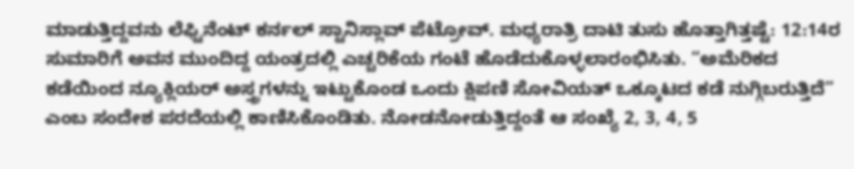ಮಾಡುತ್ತಿದ್ದವನು ಲೆಫ್ಟಿನೆಂಟ್ ಕರ್ನಲ್ ಸ್ಟಾನಿಸ್ಲಾವ್ ಪೆಟ್ರೋವ್. ಮಧ್ಯರಾತ್ರಿ ದಾಟಿ ತುಸು ಹೊತ್ತಾಗಿತ್ತಷ್ಟೆ: 12:14ರ ಸುಮಾರಿಗೆ ಅವನ ಮುಂದಿದ್ದ ಯಂತ್ರದಲ್ಲಿ ಎಚ್ಚರಿಕೆಯ ಗಂಟೆ ಹೊಡೆದುಕೊಳ್ಳಲಾರಂಭಿಸಿತು. “ಅಮೆರಿಕದ ಕಡೆಯಿಂದ ನ್ಯೂಕ್ಲಿಯರ್ ಅಸ್ತ್ರಗಳನ್ನು ಇಟ್ಟುಕೊಂಡ ಒಂದು ಕ್ಷಿಪಣಿ ಸೋವಿಯತ್ ಒಕ್ಕೂಟದ ಕಡೆ ನುಗ್ಗಿಬರುತ್ತಿದೆ” ಎಂಬ ಸಂದೇಶ ಪರದೆಯಲ್ಲಿ ಕಾಣಿಸಿಕೊಂಡಿತು. ನೋಡನೋಡುತ್ತಿದ್ದಂತೆ ಆ ಸಂಖ್ಯೆ 2, 3, 4, 5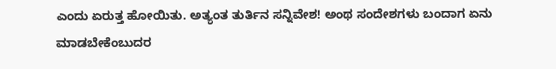ಎಂದು ಏರುತ್ತ ಹೋಯಿತು. ಅತ್ಯಂತ ತುರ್ತಿನ ಸನ್ನಿವೇಶ! ಅಂಥ ಸಂದೇಶಗಳು ಬಂದಾಗ ಏನು ಮಾಡಬೇಕೆಂಬುದರ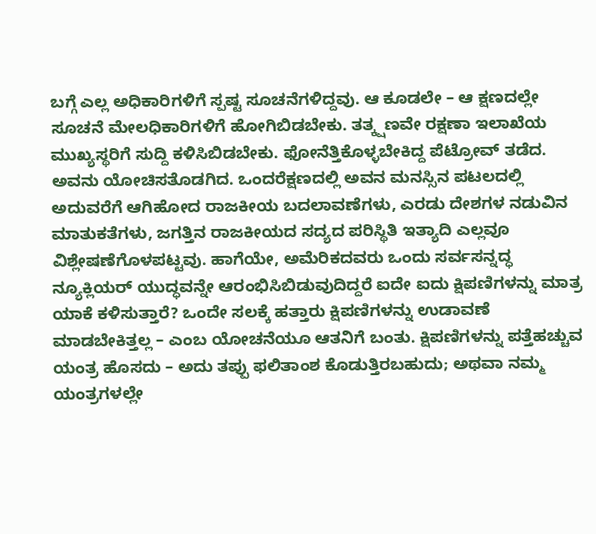ಬಗ್ಗೆ ಎಲ್ಲ ಅಧಿಕಾರಿಗಳಿಗೆ ಸ್ಪಷ್ಟ ಸೂಚನೆಗಳಿದ್ದವು. ಆ ಕೂಡಲೇ – ಆ ಕ್ಷಣದಲ್ಲೇ ಸೂಚನೆ ಮೇಲಧಿಕಾರಿಗಳಿಗೆ ಹೋಗಿಬಿಡಬೇಕು. ತತ್ಕ್ಷಣವೇ ರಕ್ಷಣಾ ಇಲಾಖೆಯ ಮುಖ್ಯಸ್ಥರಿಗೆ ಸುದ್ದಿ ಕಳಿಸಿಬಿಡಬೇಕು. ಫೋನೆತ್ತಿಕೊಳ್ಳಬೇಕಿದ್ದ ಪೆಟ್ರೋವ್ ತಡೆದ. ಅವನು ಯೋಚಿಸತೊಡಗಿದ. ಒಂದರೆಕ್ಷಣದಲ್ಲಿ ಅವನ ಮನಸ್ಸಿನ ಪಟಲದಲ್ಲಿ ಅದುವರೆಗೆ ಆಗಿಹೋದ ರಾಜಕೀಯ ಬದಲಾವಣೆಗಳು, ಎರಡು ದೇಶಗಳ ನಡುವಿನ ಮಾತುಕತೆಗಳು, ಜಗತ್ತಿನ ರಾಜಕೀಯದ ಸದ್ಯದ ಪರಿಸ್ಥಿತಿ ಇತ್ಯಾದಿ ಎಲ್ಲವೂ ವಿಶ್ಲೇಷಣೆಗೊಳಪಟ್ಟವು. ಹಾಗೆಯೇ, ಅಮೆರಿಕದವರು ಒಂದು ಸರ್ವಸನ್ನದ್ಧ ನ್ಯೂಕ್ಲಿಯರ್ ಯುದ್ಧವನ್ನೇ ಆರಂಭಿಸಿಬಿಡುವುದಿದ್ದರೆ ಐದೇ ಐದು ಕ್ಷಿಪಣಿಗಳನ್ನು ಮಾತ್ರ ಯಾಕೆ ಕಳಿಸುತ್ತಾರೆ? ಒಂದೇ ಸಲಕ್ಕೆ ಹತ್ತಾರು ಕ್ಷಿಪಣಿಗಳನ್ನು ಉಡಾವಣೆ ಮಾಡಬೇಕಿತ್ತಲ್ಲ – ಎಂಬ ಯೋಚನೆಯೂ ಆತನಿಗೆ ಬಂತು. ಕ್ಷಿಪಣಿಗಳನ್ನು ಪತ್ತೆಹಚ್ಚುವ ಯಂತ್ರ ಹೊಸದು – ಅದು ತಪ್ಪು ಫಲಿತಾಂಶ ಕೊಡುತ್ತಿರಬಹುದು; ಅಥವಾ ನಮ್ಮ ಯಂತ್ರಗಳಲ್ಲೇ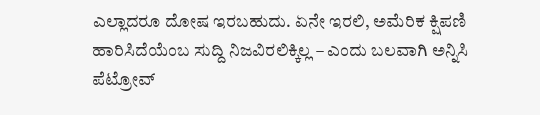ಎಲ್ಲಾದರೂ ದೋಷ ಇರಬಹುದು. ಏನೇ ಇರಲಿ, ಅಮೆರಿಕ ಕ್ಷಿಪಣಿ ಹಾರಿಸಿದೆಯೆಂಬ ಸುದ್ದಿ ನಿಜವಿರಲಿಕ್ಕಿಲ್ಲ – ಎಂದು ಬಲವಾಗಿ ಅನ್ನಿಸಿ ಪೆಟ್ರೋವ್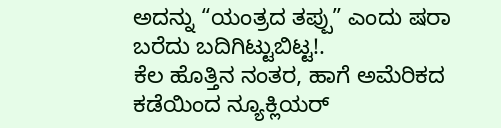ಅದನ್ನು “ಯಂತ್ರದ ತಪ್ಪು” ಎಂದು ಷರಾ ಬರೆದು ಬದಿಗಿಟ್ಟುಬಿಟ್ಟ!.
ಕೆಲ ಹೊತ್ತಿನ ನಂತರ, ಹಾಗೆ ಅಮೆರಿಕದ ಕಡೆಯಿಂದ ನ್ಯೂಕ್ಲಿಯರ್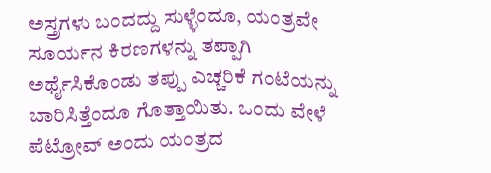ಅಸ್ತ್ರಗಳು ಬಂದದ್ದು ಸುಳ್ಳೆಂದೂ, ಯಂತ್ರವೇ ಸೂರ್ಯನ ಕಿರಣಗಳನ್ನು ತಪ್ಪಾಗಿ ಅರ್ಥೈಸಿಕೊಂಡು ತಪ್ಪು ಎಚ್ಚರಿಕೆ ಗಂಟೆಯನ್ನು ಬಾರಿಸಿತ್ತೆಂದೂ ಗೊತ್ತಾಯಿತು. ಒಂದು ವೇಳೆ ಪೆಟ್ರೋವ್ ಅಂದು ಯಂತ್ರದ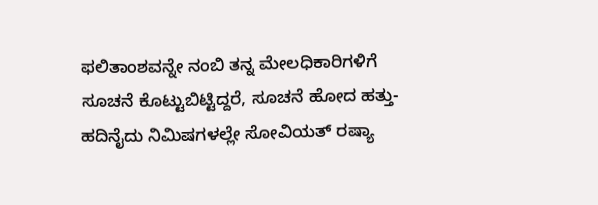ಫಲಿತಾಂಶವನ್ನೇ ನಂಬಿ ತನ್ನ ಮೇಲಧಿಕಾರಿಗಳಿಗೆ ಸೂಚನೆ ಕೊಟ್ಟುಬಿಟ್ಟಿದ್ದರೆ, ಸೂಚನೆ ಹೋದ ಹತ್ತು-ಹದಿನೈದು ನಿಮಿಷಗಳಲ್ಲೇ ಸೋವಿಯತ್ ರಷ್ಯಾ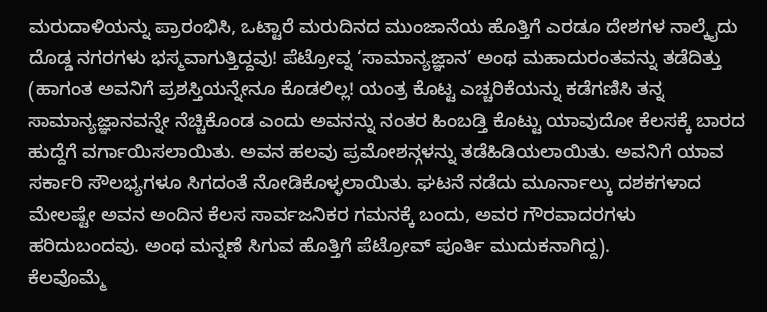ಮರುದಾಳಿಯನ್ನು ಪ್ರಾರಂಭಿಸಿ, ಒಟ್ಟಾರೆ ಮರುದಿನದ ಮುಂಜಾನೆಯ ಹೊತ್ತಿಗೆ ಎರಡೂ ದೇಶಗಳ ನಾಲ್ಕೈದು ದೊಡ್ಡ ನಗರಗಳು ಭಸ್ಮವಾಗುತ್ತಿದ್ದವು! ಪೆಟ್ರೋವ್ನ ‘ಸಾಮಾನ್ಯಜ್ಞಾನ’ ಅಂಥ ಮಹಾದುರಂತವನ್ನು ತಡೆದಿತ್ತು (ಹಾಗಂತ ಅವನಿಗೆ ಪ್ರಶಸ್ತಿಯನ್ನೇನೂ ಕೊಡಲಿಲ್ಲ! ಯಂತ್ರ ಕೊಟ್ಟ ಎಚ್ಚರಿಕೆಯನ್ನು ಕಡೆಗಣಿಸಿ ತನ್ನ ಸಾಮಾನ್ಯಜ್ಞಾನವನ್ನೇ ನೆಚ್ಚಿಕೊಂಡ ಎಂದು ಅವನನ್ನು ನಂತರ ಹಿಂಬಡ್ತಿ ಕೊಟ್ಟು ಯಾವುದೋ ಕೆಲಸಕ್ಕೆ ಬಾರದ ಹುದ್ದೆಗೆ ವರ್ಗಾಯಿಸಲಾಯಿತು. ಅವನ ಹಲವು ಪ್ರಮೋಶನ್ಗಳನ್ನು ತಡೆಹಿಡಿಯಲಾಯಿತು. ಅವನಿಗೆ ಯಾವ ಸರ್ಕಾರಿ ಸೌಲಭ್ಯಗಳೂ ಸಿಗದಂತೆ ನೋಡಿಕೊಳ್ಳಲಾಯಿತು. ಘಟನೆ ನಡೆದು ಮೂರ್ನಾಲ್ಕು ದಶಕಗಳಾದ ಮೇಲಷ್ಟೇ ಅವನ ಅಂದಿನ ಕೆಲಸ ಸಾರ್ವಜನಿಕರ ಗಮನಕ್ಕೆ ಬಂದು, ಅವರ ಗೌರವಾದರಗಳು ಹರಿದುಬಂದವು. ಅಂಥ ಮನ್ನಣೆ ಸಿಗುವ ಹೊತ್ತಿಗೆ ಪೆಟ್ರೋವ್ ಪೂರ್ತಿ ಮುದುಕನಾಗಿದ್ದ).
ಕೆಲವೊಮ್ಮೆ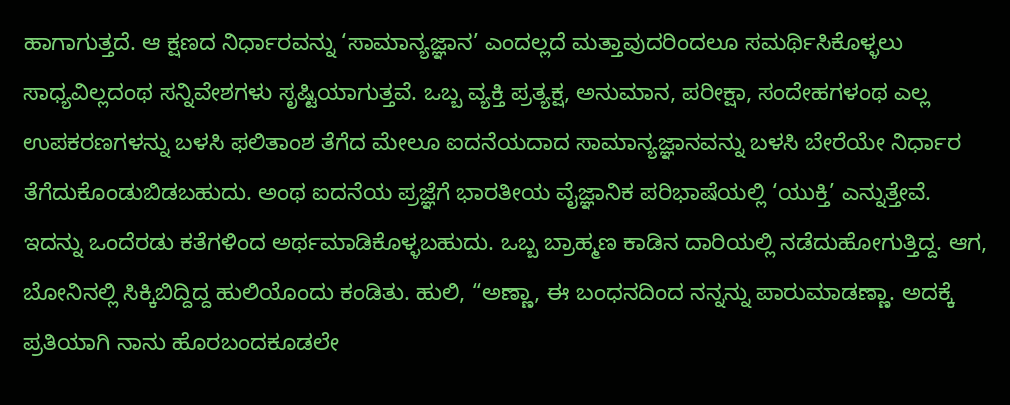ಹಾಗಾಗುತ್ತದೆ. ಆ ಕ್ಷಣದ ನಿರ್ಧಾರವನ್ನು ‘ಸಾಮಾನ್ಯಜ್ಞಾನ’ ಎಂದಲ್ಲದೆ ಮತ್ತಾವುದರಿಂದಲೂ ಸಮರ್ಥಿಸಿಕೊಳ್ಳಲು ಸಾಧ್ಯವಿಲ್ಲದಂಥ ಸನ್ನಿವೇಶಗಳು ಸೃಷ್ಟಿಯಾಗುತ್ತವೆ. ಒಬ್ಬ ವ್ಯಕ್ತಿ ಪ್ರತ್ಯಕ್ಷ, ಅನುಮಾನ, ಪರೀಕ್ಷಾ, ಸಂದೇಹಗಳಂಥ ಎಲ್ಲ ಉಪಕರಣಗಳನ್ನು ಬಳಸಿ ಫಲಿತಾಂಶ ತೆಗೆದ ಮೇಲೂ ಐದನೆಯದಾದ ಸಾಮಾನ್ಯಜ್ಞಾನವನ್ನು ಬಳಸಿ ಬೇರೆಯೇ ನಿರ್ಧಾರ ತೆಗೆದುಕೊಂಡುಬಿಡಬಹುದು. ಅಂಥ ಐದನೆಯ ಪ್ರಜ್ಞೆಗೆ ಭಾರತೀಯ ವೈಜ್ಞಾನಿಕ ಪರಿಭಾಷೆಯಲ್ಲಿ ‘ಯುಕ್ತಿ’ ಎನ್ನುತ್ತೇವೆ.
ಇದನ್ನು ಒಂದೆರಡು ಕತೆಗಳಿಂದ ಅರ್ಥಮಾಡಿಕೊಳ್ಳಬಹುದು. ಒಬ್ಬ ಬ್ರಾಹ್ಮಣ ಕಾಡಿನ ದಾರಿಯಲ್ಲಿ ನಡೆದುಹೋಗುತ್ತಿದ್ದ. ಆಗ, ಬೋನಿನಲ್ಲಿ ಸಿಕ್ಕಿಬಿದ್ದಿದ್ದ ಹುಲಿಯೊಂದು ಕಂಡಿತು. ಹುಲಿ, “ಅಣ್ಣಾ, ಈ ಬಂಧನದಿಂದ ನನ್ನನ್ನು ಪಾರುಮಾಡಣ್ಣಾ. ಅದಕ್ಕೆ ಪ್ರತಿಯಾಗಿ ನಾನು ಹೊರಬಂದಕೂಡಲೇ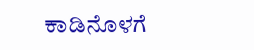ಕಾಡಿನೊಳಗೆ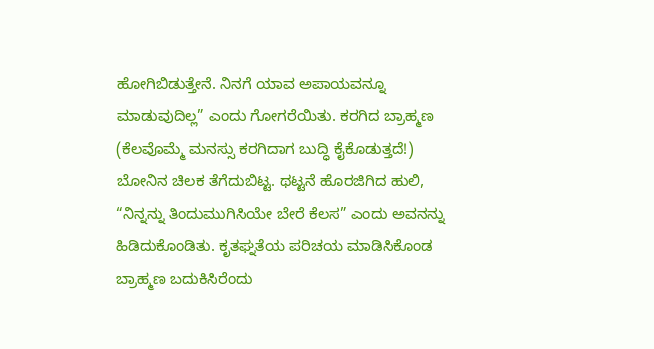ಹೋಗಿಬಿಡುತ್ತೇನೆ. ನಿನಗೆ ಯಾವ ಅಪಾಯವನ್ನೂ ಮಾಡುವುದಿಲ್ಲ” ಎಂದು ಗೋಗರೆಯಿತು. ಕರಗಿದ ಬ್ರಾಹ್ಮಣ (ಕೆಲವೊಮ್ಮೆ ಮನಸ್ಸು ಕರಗಿದಾಗ ಬುದ್ಧಿ ಕೈಕೊಡುತ್ತದೆ!) ಬೋನಿನ ಚಿಲಕ ತೆಗೆದುಬಿಟ್ಟ. ಥಟ್ಟನೆ ಹೊರಜಿಗಿದ ಹುಲಿ, “ನಿನ್ನನ್ನು ತಿಂದುಮುಗಿಸಿಯೇ ಬೇರೆ ಕೆಲಸ” ಎಂದು ಅವನನ್ನು ಹಿಡಿದುಕೊಂಡಿತು. ಕೃತಘ್ನತೆಯ ಪರಿಚಯ ಮಾಡಿಸಿಕೊಂಡ ಬ್ರಾಹ್ಮಣ ಬದುಕಿಸಿರೆಂದು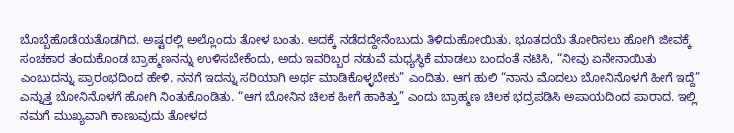ಬೊಬ್ಬೆಹೊಡೆಯತೊಡಗಿದ. ಅಷ್ಟರಲ್ಲಿ ಅಲ್ಲೊಂದು ತೋಳ ಬಂತು. ಅದಕ್ಕೆ ನಡೆದದ್ದೇನೆಂಬುದು ತಿಳಿದುಹೋಯಿತು. ಭೂತದಯೆ ತೋರಿಸಲು ಹೋಗಿ ಜೀವಕ್ಕೆ ಸಂಚಕಾರ ತಂದುಕೊಂಡ ಬ್ರಾಹ್ಮಣನನ್ನು ಉಳಿಸಬೇಕೆಂದು, ಅದು ಇವರಿಬ್ಬರ ನಡುವೆ ಮಧ್ಯಸ್ಥಿಕೆ ಮಾಡಲು ಬಂದಂತೆ ನಟಿಸಿ, “ನೀವು ಏನೇನಾಯಿತು ಎಂಬುದನ್ನು ಪ್ರಾರಂಭದಿಂದ ಹೇಳಿ. ನನಗೆ ಇದನ್ನು ಸರಿಯಾಗಿ ಅರ್ಥ ಮಾಡಿಕೊಳ್ಳಬೇಕು” ಎಂದಿತು. ಆಗ ಹುಲಿ “ನಾನು ಮೊದಲು ಬೋನಿನೊಳಗೆ ಹೀಗೆ ಇದ್ದೆ” ಎನ್ನುತ್ತ ಬೋನಿನೊಳಗೆ ಹೋಗಿ ನಿಂತುಕೊಂಡಿತು. “ಆಗ ಬೋನಿನ ಚಿಲಕ ಹೀಗೆ ಹಾಕಿತ್ತು” ಎಂದು ಬ್ರಾಹ್ಮಣ ಚಿಲಕ ಭದ್ರಪಡಿಸಿ ಅಪಾಯದಿಂದ ಪಾರಾದ. ಇಲ್ಲಿ ನಮಗೆ ಮುಖ್ಯವಾಗಿ ಕಾಣುವುದು ತೋಳದ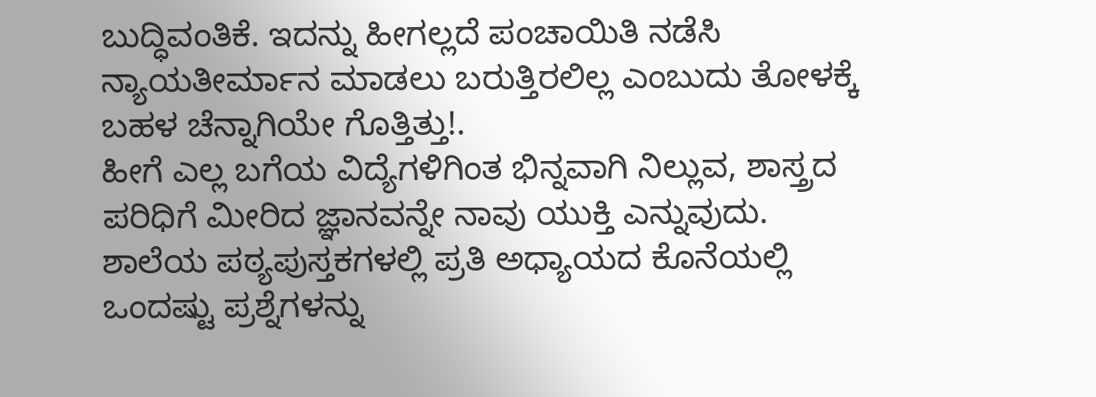ಬುದ್ಧಿವಂತಿಕೆ. ಇದನ್ನು ಹೀಗಲ್ಲದೆ ಪಂಚಾಯಿತಿ ನಡೆಸಿ ನ್ಯಾಯತೀರ್ಮಾನ ಮಾಡಲು ಬರುತ್ತಿರಲಿಲ್ಲ ಎಂಬುದು ತೋಳಕ್ಕೆ ಬಹಳ ಚೆನ್ನಾಗಿಯೇ ಗೊತ್ತಿತ್ತು!.
ಹೀಗೆ ಎಲ್ಲ ಬಗೆಯ ವಿದ್ಯೆಗಳಿಗಿಂತ ಭಿನ್ನವಾಗಿ ನಿಲ್ಲುವ, ಶಾಸ್ತ್ರದ ಪರಿಧಿಗೆ ಮೀರಿದ ಜ್ಞಾನವನ್ನೇ ನಾವು ಯುಕ್ತಿ ಎನ್ನುವುದು. ಶಾಲೆಯ ಪಠ್ಯಪುಸ್ತಕಗಳಲ್ಲಿ ಪ್ರತಿ ಅಧ್ಯಾಯದ ಕೊನೆಯಲ್ಲಿ ಒಂದಷ್ಟು ಪ್ರಶ್ನೆಗಳನ್ನು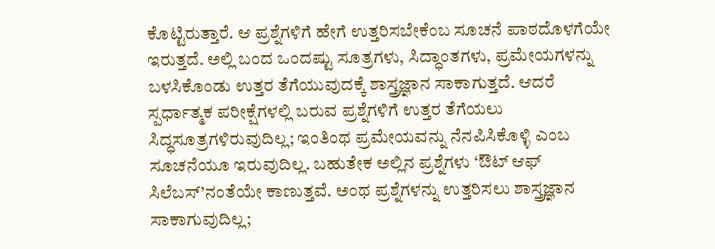ಕೊಟ್ಟಿರುತ್ತಾರೆ. ಆ ಪ್ರಶ್ನೆಗಳಿಗೆ ಹೇಗೆ ಉತ್ತರಿಸಬೇಕೆಂಬ ಸೂಚನೆ ಪಾಠದೊಳಗೆಯೇ ಇರುತ್ತದೆ. ಅಲ್ಲಿ ಬಂದ ಒಂದಷ್ಟು ಸೂತ್ರಗಳು, ಸಿದ್ಧಾಂತಗಳು, ಪ್ರಮೇಯಗಳನ್ನು ಬಳಸಿಕೊಂಡು ಉತ್ತರ ತೆಗೆಯುವುದಕ್ಕೆ ಶಾಸ್ತ್ರಜ್ಞಾನ ಸಾಕಾಗುತ್ತದೆ. ಆದರೆ ಸ್ಪರ್ಧಾತ್ಮಕ ಪರೀಕ್ಷೆಗಳಲ್ಲಿ ಬರುವ ಪ್ರಶ್ನೆಗಳಿಗೆ ಉತ್ತರ ತೆಗೆಯಲು ಸಿದ್ಧಸೂತ್ರಗಳಿರುವುದಿಲ್ಲ; ಇಂತಿಂಥ ಪ್ರಮೇಯವನ್ನು ನೆನಪಿಸಿಕೊಳ್ಳಿ ಎಂಬ ಸೂಚನೆಯೂ ಇರುವುದಿಲ್ಲ. ಬಹುತೇಕ ಅಲ್ಲಿನ ಪ್ರಶ್ನೆಗಳು ‘ಔಟ್ ಆಫ್ ಸಿಲೆಬಸ್’ನಂತೆಯೇ ಕಾಣುತ್ತವೆ. ಅಂಥ ಪ್ರಶ್ನೆಗಳನ್ನು ಉತ್ತರಿಸಲು ಶಾಸ್ತ್ರಜ್ಞಾನ ಸಾಕಾಗುವುದಿಲ್ಲ;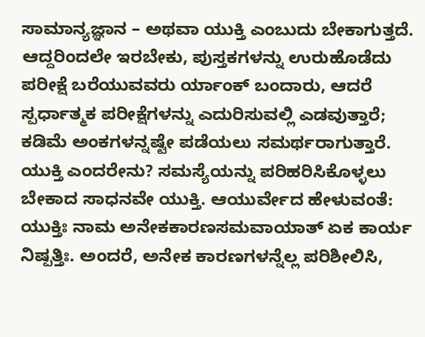ಸಾಮಾನ್ಯಜ್ಞಾನ – ಅಥವಾ ಯುಕ್ತಿ ಎಂಬುದು ಬೇಕಾಗುತ್ತದೆ. ಆದ್ದರಿಂದಲೇ ಇರಬೇಕು, ಪುಸ್ತಕಗಳನ್ನು ಉರುಹೊಡೆದು ಪರೀಕ್ಷೆ ಬರೆಯುವವರು ರ್ಯಾಂಕ್ ಬಂದಾರು, ಆದರೆ ಸ್ಪರ್ಧಾತ್ಮಕ ಪರೀಕ್ಷೆಗಳನ್ನು ಎದುರಿಸುವಲ್ಲಿ ಎಡವುತ್ತಾರೆ; ಕಡಿಮೆ ಅಂಕಗಳನ್ನಷ್ಟೇ ಪಡೆಯಲು ಸಮರ್ಥರಾಗುತ್ತಾರೆ.
ಯುಕ್ತಿ ಎಂದರೇನು? ಸಮಸ್ಯೆಯನ್ನು ಪರಿಹರಿಸಿಕೊಳ್ಳಲು ಬೇಕಾದ ಸಾಧನವೇ ಯುಕ್ತಿ. ಆಯುರ್ವೇದ ಹೇಳುವಂತೆ: ಯುಕ್ತಿಃ ನಾಮ ಅನೇಕಕಾರಣಸಮವಾಯಾತ್ ಏಕ ಕಾರ್ಯ ನಿಷ್ಪತ್ತಿಃ. ಅಂದರೆ, ಅನೇಕ ಕಾರಣಗಳನ್ನೆಲ್ಲ ಪರಿಶೀಲಿಸಿ,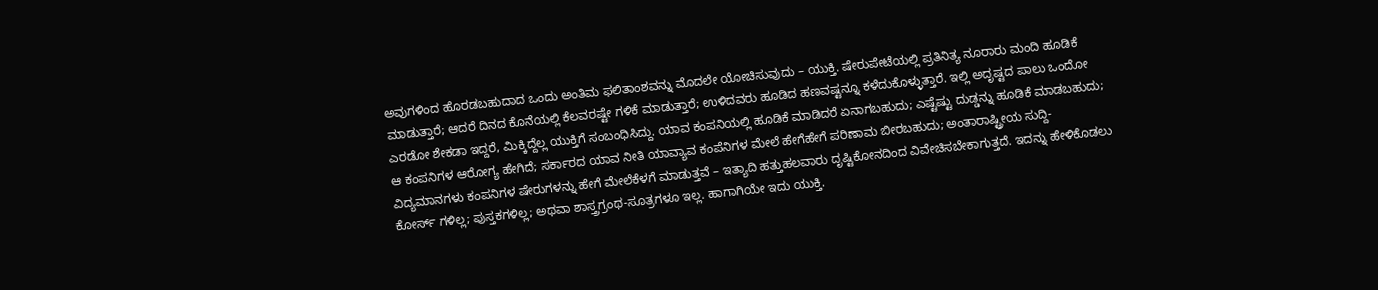ಅವುಗಳಿಂದ ಹೊರಡಬಹುದಾದ ಒಂದು ಅಂತಿಮ ಫಲಿತಾಂಶವನ್ನು ಮೊದಲೇ ಯೋಚಿಸುವುದು – ಯುಕ್ತಿ. ಷೇರುಪೇಟೆಯಲ್ಲಿ ಪ್ರತಿನಿತ್ಯ ನೂರಾರು ಮಂದಿ ಹೂಡಿಕೆ ಮಾಡುತ್ತಾರೆ; ಆದರೆ ದಿನದ ಕೊನೆಯಲ್ಲಿ ಕೆಲವರಷ್ಟೇ ಗಳಿಕೆ ಮಾಡುತ್ತಾರೆ; ಉಳಿದವರು ಹೂಡಿದ ಹಣವಷ್ಟನ್ನೂ ಕಳೆದುಕೊಳ್ಳುತ್ತಾರೆ. ಇಲ್ಲಿ ಅದೃಷ್ಟದ ಪಾಲು ಒಂದೋ ಎರಡೋ ಶೇಕಡಾ ಇದ್ದರೆ, ಮಿಕ್ಕಿದ್ದೆಲ್ಲ ಯುಕ್ತಿಗೆ ಸಂಬಂಧಿಸಿದ್ದು. ಯಾವ ಕಂಪನಿಯಲ್ಲಿ ಹೂಡಿಕೆ ಮಾಡಿದರೆ ಏನಾಗಬಹುದು; ಎಷ್ಟೆಷ್ಟು ದುಡ್ಡನ್ನು ಹೂಡಿಕೆ ಮಾಡಬಹುದು; ಆ ಕಂಪನಿಗಳ ಆರೋಗ್ಯ ಹೇಗಿದೆ; ಸರ್ಕಾರದ ಯಾವ ನೀತಿ ಯಾವ್ಯಾವ ಕಂಪೆನಿಗಳ ಮೇಲೆ ಹೇಗೆಹೇಗೆ ಪರಿಣಾಮ ಬೀರಬಹುದು; ಅಂತಾರಾಷ್ಟ್ರೀಯ ಸುದ್ದಿ-ವಿದ್ಯಮಾನಗಳು ಕಂಪನಿಗಳ ಷೇರುಗಳನ್ನು ಹೇಗೆ ಮೇಲೆಕೆಳಗೆ ಮಾಡುತ್ತವೆ – ಇತ್ಯಾದಿ ಹತ್ತುಹಲವಾರು ದೃಷ್ಟಿಕೋನದಿಂದ ವಿವೇಚಿಸಬೇಕಾಗುತ್ತದೆ. ಇದನ್ನು ಹೇಳಿಕೊಡಲು ಕೋರ್ಸ್ ಗಳಿಲ್ಲ; ಪುಸ್ತಕಗಳಿಲ್ಲ; ಅಥವಾ ಶಾಸ್ತ್ರಗ್ರಂಥ-ಸೂತ್ರಗಳೂ ಇಲ್ಲ. ಹಾಗಾಗಿಯೇ ಇದು ಯುಕ್ತಿ.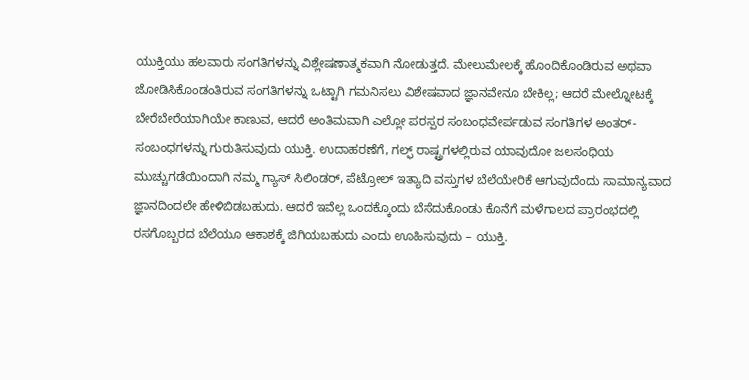ಯುಕ್ತಿಯು ಹಲವಾರು ಸಂಗತಿಗಳನ್ನು ವಿಶ್ಲೇಷಣಾತ್ಮಕವಾಗಿ ನೋಡುತ್ತದೆ. ಮೇಲುಮೇಲಕ್ಕೆ ಹೊಂದಿಕೊಂಡಿರುವ ಅಥವಾ ಜೋಡಿಸಿಕೊಂಡಂತಿರುವ ಸಂಗತಿಗಳನ್ನು ಒಟ್ಟಾಗಿ ಗಮನಿಸಲು ವಿಶೇಷವಾದ ಜ್ಞಾನವೇನೂ ಬೇಕಿಲ್ಲ; ಆದರೆ ಮೇಲ್ನೋಟಕ್ಕೆ ಬೇರೆಬೇರೆಯಾಗಿಯೇ ಕಾಣುವ, ಆದರೆ ಅಂತಿಮವಾಗಿ ಎಲ್ಲೋ ಪರಸ್ಪರ ಸಂಬಂಧವೇರ್ಪಡುವ ಸಂಗತಿಗಳ ಅಂತರ್-ಸಂಬಂಧಗಳನ್ನು ಗುರುತಿಸುವುದು ಯುಕ್ತಿ. ಉದಾಹರಣೆಗೆ, ಗಲ್ಫ್ ರಾಷ್ಟ್ರಗಳಲ್ಲಿರುವ ಯಾವುದೋ ಜಲಸಂಧಿಯ ಮುಚ್ಚುಗಡೆಯಿಂದಾಗಿ ನಮ್ಮ ಗ್ಯಾಸ್ ಸಿಲಿಂಡರ್, ಪೆಟ್ರೋಲ್ ಇತ್ಯಾದಿ ವಸ್ತುಗಳ ಬೆಲೆಯೇರಿಕೆ ಆಗುವುದೆಂದು ಸಾಮಾನ್ಯವಾದ ಜ್ಞಾನದಿಂದಲೇ ಹೇಳಿಬಿಡಬಹುದು. ಆದರೆ ಇವೆಲ್ಲ ಒಂದಕ್ಕೊಂದು ಬೆಸೆದುಕೊಂಡು ಕೊನೆಗೆ ಮಳೆಗಾಲದ ಪ್ರಾರಂಭದಲ್ಲಿ ರಸಗೊಬ್ಬರದ ಬೆಲೆಯೂ ಆಕಾಶಕ್ಕೆ ಜಿಗಿಯಬಹುದು ಎಂದು ಊಹಿಸುವುದು – ಯುಕ್ತಿ.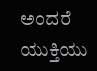ಅಂದರೆ ಯುಕ್ತಿಯು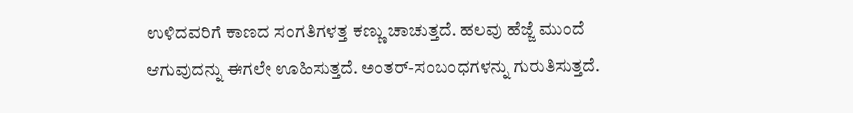ಉಳಿದವರಿಗೆ ಕಾಣದ ಸಂಗತಿಗಳತ್ತ ಕಣ್ಣು ಚಾಚುತ್ತದೆ. ಹಲವು ಹೆಜ್ಜೆ ಮುಂದೆ ಆಗುವುದನ್ನು ಈಗಲೇ ಊಹಿಸುತ್ತದೆ. ಅಂತರ್-ಸಂಬಂಧಗಳನ್ನು ಗುರುತಿಸುತ್ತದೆ.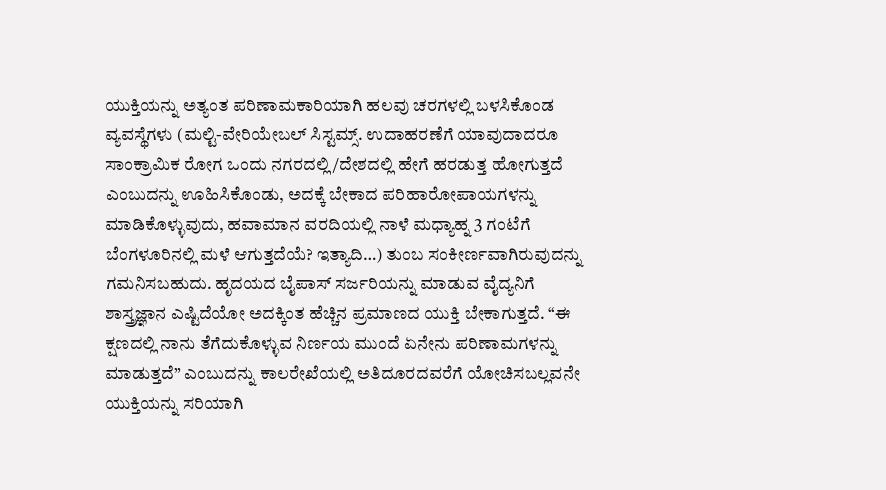ಯುಕ್ತಿಯನ್ನು ಅತ್ಯಂತ ಪರಿಣಾಮಕಾರಿಯಾಗಿ ಹಲವು ಚರಗಳಲ್ಲಿ ಬಳಸಿಕೊಂಡ ವ್ಯವಸ್ಥೆಗಳು (ಮಲ್ಟಿ-ವೇರಿಯೇಬಲ್ ಸಿಸ್ಟಮ್ಸ್. ಉದಾಹರಣೆಗೆ ಯಾವುದಾದರೂ ಸಾಂಕ್ರಾಮಿಕ ರೋಗ ಒಂದು ನಗರದಲ್ಲಿ/ದೇಶದಲ್ಲಿ ಹೇಗೆ ಹರಡುತ್ತ ಹೋಗುತ್ತದೆ ಎಂಬುದನ್ನು ಊಹಿಸಿಕೊಂಡು, ಅದಕ್ಕೆ ಬೇಕಾದ ಪರಿಹಾರೋಪಾಯಗಳನ್ನು ಮಾಡಿಕೊಳ್ಳುವುದು, ಹವಾಮಾನ ವರದಿಯಲ್ಲಿ ನಾಳೆ ಮಧ್ಯಾಹ್ನ 3 ಗಂಟೆಗೆ ಬೆಂಗಳೂರಿನಲ್ಲಿ ಮಳೆ ಆಗುತ್ತದೆಯೆ? ಇತ್ಯಾದಿ…) ತುಂಬ ಸಂಕೀರ್ಣವಾಗಿರುವುದನ್ನು ಗಮನಿಸಬಹುದು. ಹೃದಯದ ಬೈಪಾಸ್ ಸರ್ಜರಿಯನ್ನು ಮಾಡುವ ವೈದ್ಯನಿಗೆ ಶಾಸ್ತ್ರಜ್ಞಾನ ಎಷ್ಟಿದೆಯೋ ಅದಕ್ಕಿಂತ ಹೆಚ್ಚಿನ ಪ್ರಮಾಣದ ಯುಕ್ತಿ ಬೇಕಾಗುತ್ತದೆ. “ಈ ಕ್ಷಣದಲ್ಲಿ ನಾನು ತೆಗೆದುಕೊಳ್ಳುವ ನಿರ್ಣಯ ಮುಂದೆ ಏನೇನು ಪರಿಣಾಮಗಳನ್ನು ಮಾಡುತ್ತದೆ” ಎಂಬುದನ್ನು ಕಾಲರೇಖೆಯಲ್ಲಿ ಅತಿದೂರದವರೆಗೆ ಯೋಚಿಸಬಲ್ಲವನೇ ಯುಕ್ತಿಯನ್ನು ಸರಿಯಾಗಿ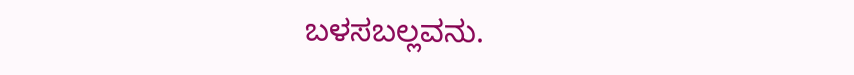ಬಳಸಬಲ್ಲವನು.